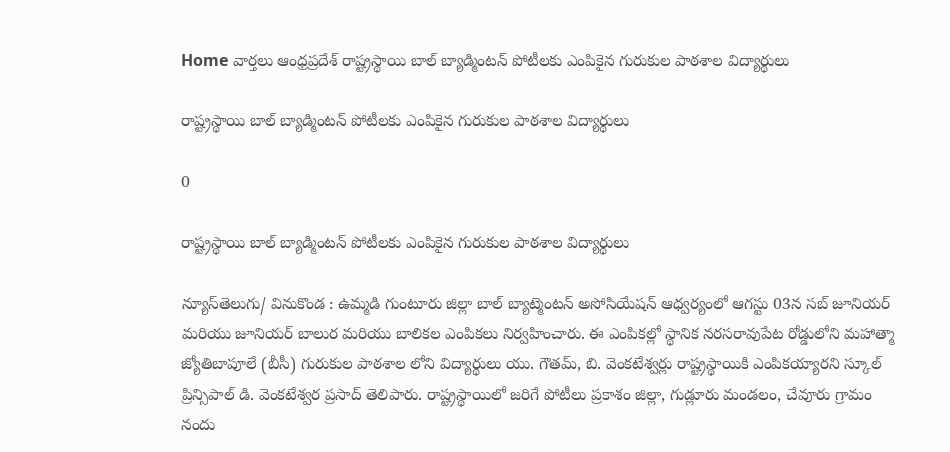Home వార్తలు ఆంధ్రప్రదేశ్‌ రాష్ట్రస్థాయి బాల్ బ్యాడ్మింటన్ పోటీలకు ఎంపికైన గురుకుల పాఠశాల విద్యార్థులు

రాష్ట్రస్థాయి బాల్ బ్యాడ్మింటన్ పోటీలకు ఎంపికైన గురుకుల పాఠశాల విద్యార్థులు

0

రాష్ట్రస్థాయి బాల్ బ్యాడ్మింటన్ పోటీలకు ఎంపికైన గురుకుల పాఠశాల విద్యార్థులు

న్యూస్‌తెలుగు/ వినుకొండ : ఉమ్మడి గుంటూరు జిల్లా బాల్ బ్యాట్మెంటన్ అసోసియేషన్ ఆధ్వర్యంలో ఆగస్టు 03న సబ్ జూనియర్ మరియు జూనియర్ బాలుర మరియు బాలికల ఎంపికలు నిర్వహించారు. ఈ ఎంపికల్లో స్థానిక నరసరావుపేట రోడ్డులోని మహాత్మా జ్యోతిబాపూలే (బీసీ) గురుకుల పాఠశాల లోని విద్యార్థులు యు. గౌతమ్, బి. వెంకటేశ్వర్లు రాష్ట్రస్థాయికి ఎంపికయ్యారని స్కూల్ ప్రిన్సిపాల్ డి. వెంకటేశ్వర ప్రసాద్ తెలిపారు. రాష్ట్రస్థాయిలో జరిగే పోటీలు ప్రకాశం జిల్లా, గుడ్లూరు మండలం, చేవూరు గ్రామం నందు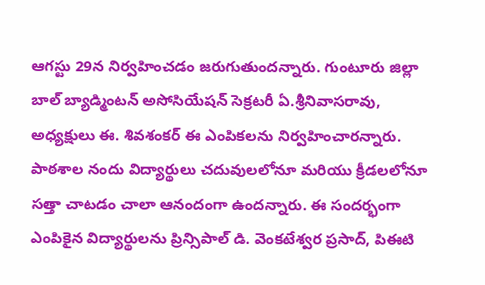ఆగస్టు 29న నిర్వహించడం జరుగుతుందన్నారు. గుంటూరు జిల్లా బాల్ బ్యాడ్మింటన్ అసోసియేషన్ సెక్రటరీ ఏ.శ్రీనివాసరావు, అధ్యక్షులు ఈ. శివశంకర్ ఈ ఎంపికలను నిర్వహించారన్నారు. పాఠశాల నందు విద్యార్థులు చదువులలోనూ మరియు క్రీడలలోనూ సత్తా చాటడం చాలా ఆనందంగా ఉందన్నారు. ఈ సందర్భంగా ఎంపికైన విద్యార్థులను ప్రిన్సిపాల్ డి. వెంకటేశ్వర ప్రసాద్, పిఈటి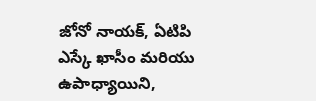జోనో నాయక్, ఏటిపి ఎస్కే ఖాసీం మరియు ఉపాధ్యాయిని,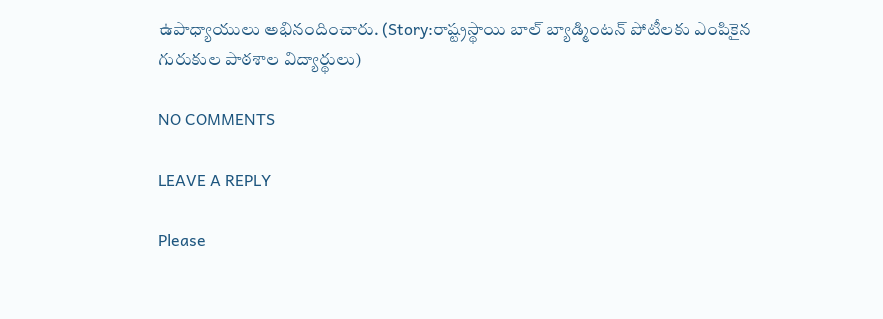ఉపాధ్యాయులు అభినందించారు. (Story:రాష్ట్రస్థాయి బాల్ బ్యాడ్మింటన్ పోటీలకు ఎంపికైన గురుకుల పాఠశాల విద్యార్థులు)

NO COMMENTS

LEAVE A REPLY

Please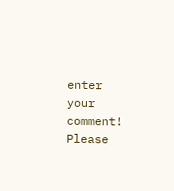enter your comment!
Please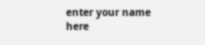enter your name here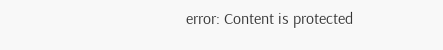error: Content is protected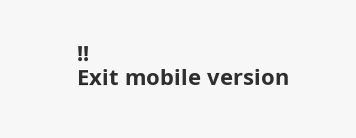!!
Exit mobile version